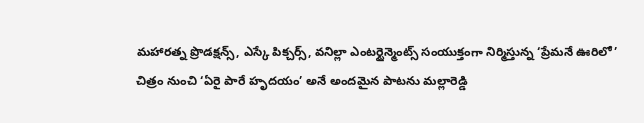మహారత్న ప్రొడక్షన్స్, ఎస్కే పిక్చర్స్, వనిల్లా ఎంటర్టైన్మెంట్స్ సంయుక్తంగా నిర్మిస్తున్న ‘ప్రేమనే ఊరిలో’ చిత్రం నుంచి ‘ఏరై పారే హృదయం’ అనే అందమైన పాటను మల్లారెడ్డి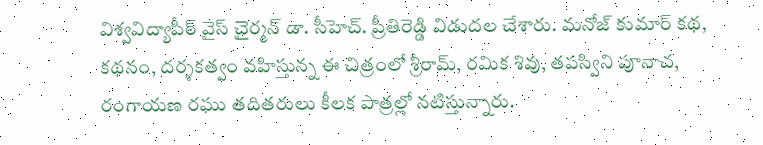విశ్వవిద్యాపీఠ్ వైస్ చైర్మన్ డా. సీహెచ్. ప్రీతిరెడ్డి విడుదల చేశారు. మనోజ్ కుమార్ కథ, కథనం, దర్శకత్వం వహిస్తున్న ఈ చిత్రంలో శ్రీరామ్, రమిక శివు, తపస్విని పూనాచ, రంగాయణ రఘు తదితరులు కీలక పాత్రల్లో నటిస్తున్నారు.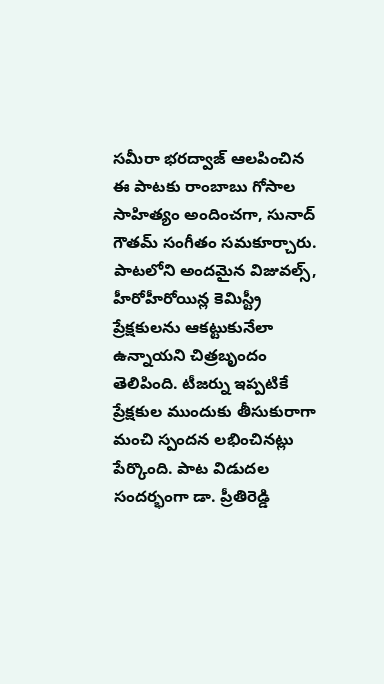సమీరా భరద్వాజ్ ఆలపించిన ఈ పాటకు రాంబాబు గోసాల సాహిత్యం అందించగా, సునాద్ గౌతమ్ సంగీతం సమకూర్చారు.
పాటలోని అందమైన విజువల్స్, హీరోహీరోయిన్ల కెమిస్ట్రీ ప్రేక్షకులను ఆకట్టుకునేలా ఉన్నాయని చిత్రబృందం తెలిపింది. టీజర్ను ఇప్పటికే ప్రేక్షకుల ముందుకు తీసుకురాగా మంచి స్పందన లభించినట్లు పేర్కొంది. పాట విడుదల సందర్భంగా డా. ప్రీతిరెడ్డి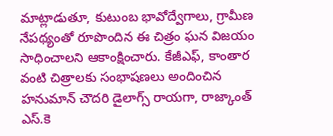మాట్లాడుతూ, కుటుంబ భావోద్వేగాలు, గ్రామీణ నేపథ్యంతో రూపొందిన ఈ చిత్రం ఘన విజయం సాధించాలని ఆకాంక్షించారు. కేజీఎఫ్, కాంతార వంటి చిత్రాలకు సంభాషణలు అందించిన హనుమాన్ చౌదరి డైలాగ్స్ రాయగా, రాజ్కాంత్ ఎస్.కె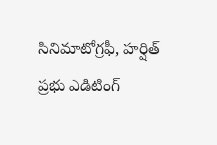సినిమాటోగ్రఫీ, హర్షిత్ ప్రభు ఎడిటింగ్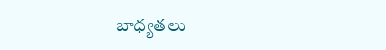బాధ్యతలు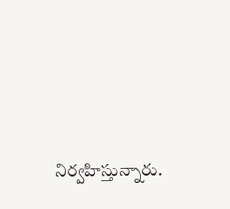నిర్వహిస్తున్నారు.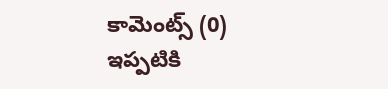కామెంట్స్ (0)
ఇప్పటికి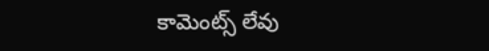కామెంట్స్ లేవు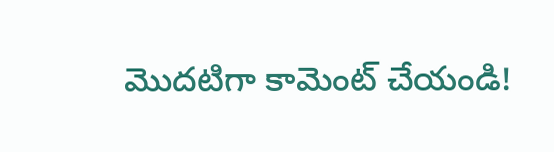మొదటిగా కామెంట్ చేయండి!